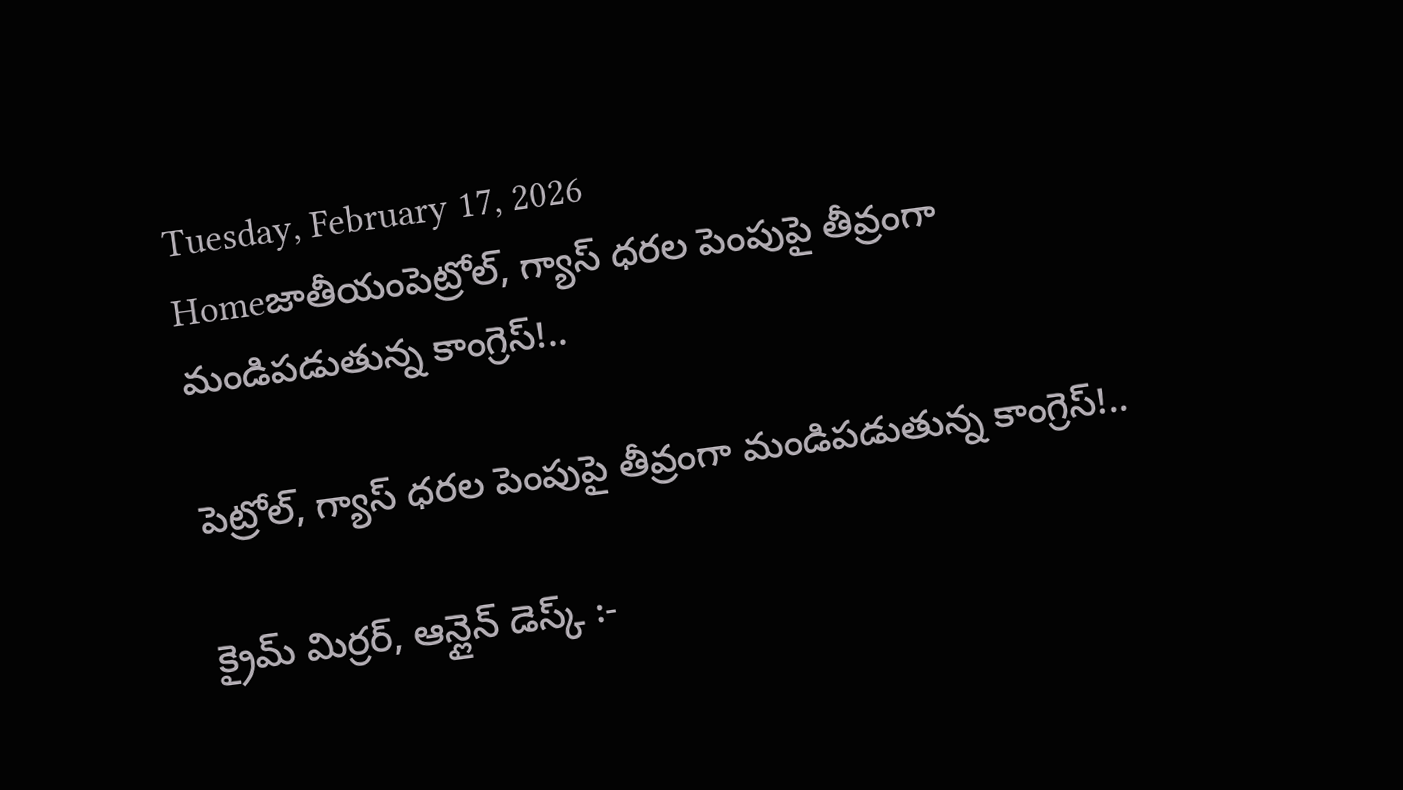Tuesday, February 17, 2026
Homeజాతీయంపెట్రోల్, గ్యాస్ ధరల పెంపుపై తీవ్రంగా మండిపడుతున్న కాంగ్రెస్!..

పెట్రోల్, గ్యాస్ ధరల పెంపుపై తీవ్రంగా మండిపడుతున్న కాంగ్రెస్!..

క్రైమ్ మిర్రర్, ఆన్లైన్ డెస్క్ :-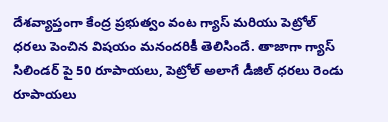దేశవ్యాప్తంగా కేంద్ర ప్రభుత్వం వంట గ్యాస్ మరియు పెట్రోల్ ధరలు పెంచిన విషయం మనందరికీ తెలిసిందే. తాజాగా గ్యాస్ సిలిండర్ పై 50 రూపాయలు, పెట్రోల్ అలాగే డీజిల్ ధరలు రెండు రూపాయలు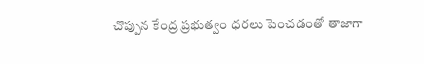చొప్పున కేంద్ర ప్రభుత్వం ధరలు పెంచడంతో తాజాగా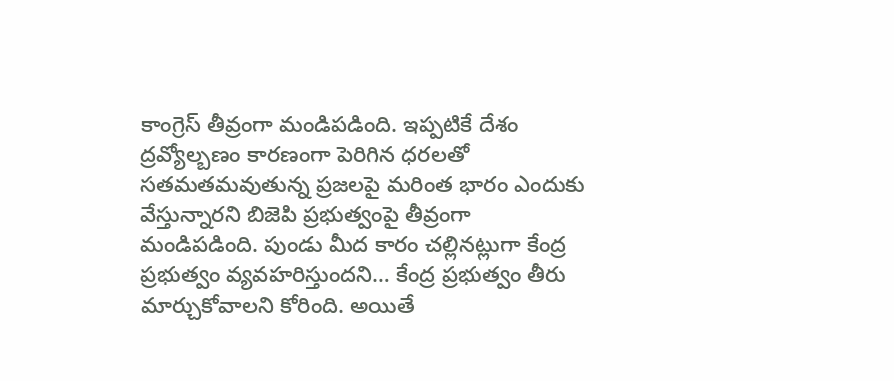కాంగ్రెస్ తీవ్రంగా మండిపడింది. ఇప్పటికే దేశం ద్రవ్యోల్బణం కారణంగా పెరిగిన ధరలతో సతమతమవుతున్న ప్రజలపై మరింత భారం ఎందుకు వేస్తున్నారని బిజెపి ప్రభుత్వంపై తీవ్రంగా మండిపడింది. పుండు మీద కారం చల్లినట్లుగా కేంద్ర ప్రభుత్వం వ్యవహరిస్తుందని… కేంద్ర ప్రభుత్వం తీరు మార్చుకోవాలని కోరింది. అయితే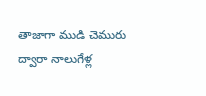తాజాగా ముడి చెమురు ద్వారా నాలుగేళ్ల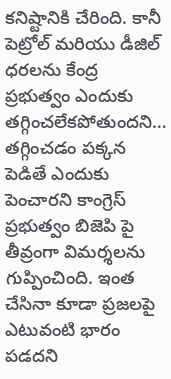కనిష్టానికి చేరింది. కానీ పెట్రోల్ మరియు డీజిల్ ధరలను కేంద్ర ప్రభుత్వం ఎందుకు తగ్గించలేకపోతుందని… తగ్గించడం పక్కన పెడితే ఎందుకు పెంచారని కాంగ్రెస్ ప్రభుత్వం బిజెపి పై తీవ్రంగా విమర్శలను గుప్పించింది. ఇంత చేసినా కూడా ప్రజలపై ఎటువంటి భారం పడదని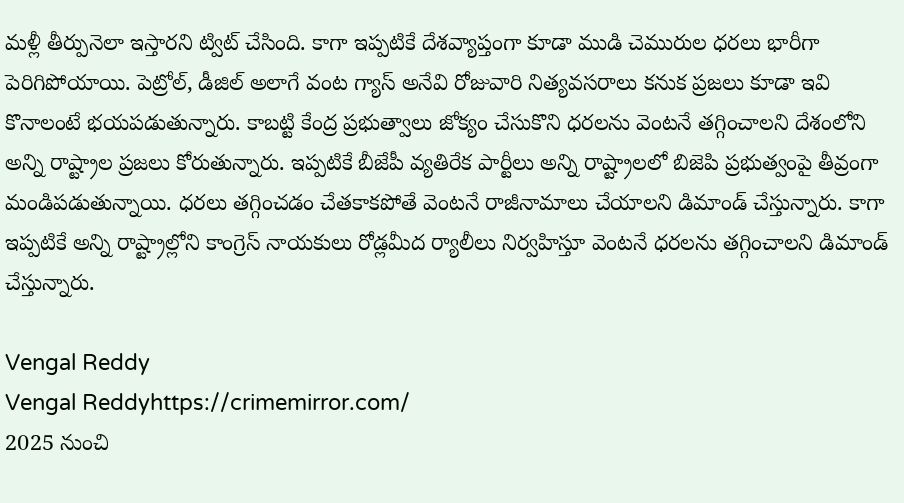మళ్లీ తీర్పునెలా ఇస్తారని ట్విట్ చేసింది. కాగా ఇప్పటికే దేశవ్యాప్తంగా కూడా ముడి చెమురుల ధరలు భారీగా పెరిగిపోయాయి. పెట్రోల్, డీజిల్ అలాగే వంట గ్యాస్ అనేవి రోజువారి నిత్యవసరాలు కనుక ప్రజలు కూడా ఇవి కొనాలంటే భయపడుతున్నారు. కాబట్టి కేంద్ర ప్రభుత్వాలు జోక్యం చేసుకొని ధరలను వెంటనే తగ్గించాలని దేశంలోని అన్ని రాష్ట్రాల ప్రజలు కోరుతున్నారు. ఇప్పటికే బీజేపీ వ్యతిరేక పార్టీలు అన్ని రాష్ట్రాలలో బిజెపి ప్రభుత్వంపై తీవ్రంగా మండిపడుతున్నాయి. ధరలు తగ్గించడం చేతకాకపోతే వెంటనే రాజీనామాలు చేయాలని డిమాండ్ చేస్తున్నారు. కాగా ఇప్పటికే అన్ని రాష్ట్రాల్లోని కాంగ్రెస్ నాయకులు రోడ్లమీద ర్యాలీలు నిర్వహిస్తూ వెంటనే ధరలను తగ్గించాలని డిమాండ్ చేస్తున్నారు.

Vengal Reddy
Vengal Reddyhttps://crimemirror.com/
2025 నుంచి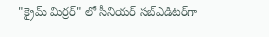"క్రైమ్ మిర్రర్" లో సీనియర్ సబ్‌ఎడిటర్‌గా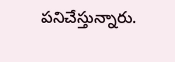పనిచేస్తున్నారు.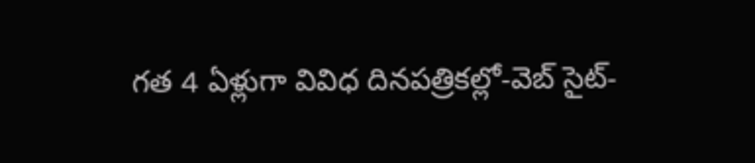గత 4 ఏళ్లుగా వివిధ దినపత్రికల్లో-వెబ్ సైట్-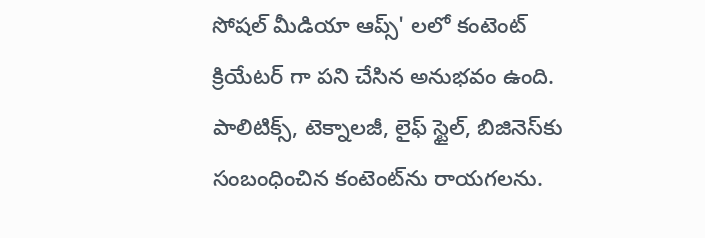సోషల్ మీడియా ఆప్స్' లలో కంటెంట్ క్రియేటర్ గా పని చేసిన అనుభవం ఉంది. పాలిటిక్స్‌, టెక్నాలజీ, లైఫ్‌ స్టైల్‌, బిజినెస్‌కు సంబంధించిన కంటెంట్‌ను రాయగలను.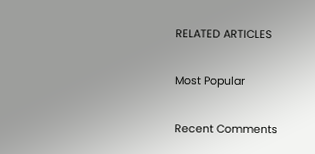RELATED ARTICLES

Most Popular

Recent Comments